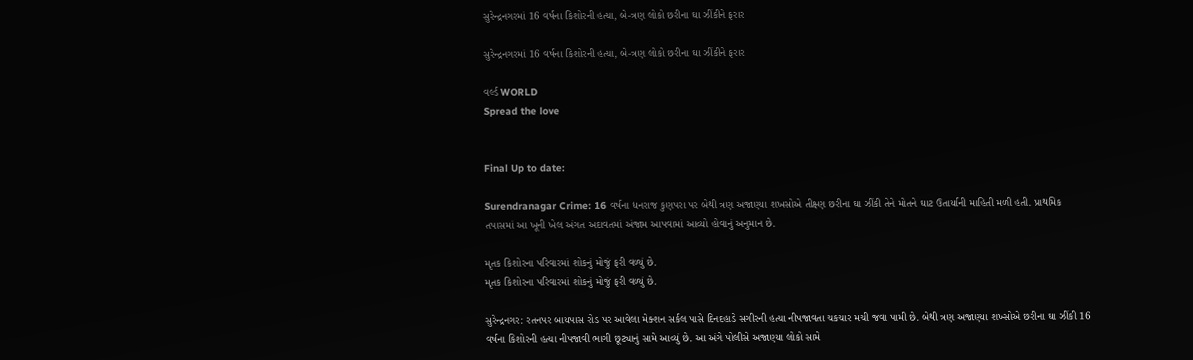સુરેન્દ્રનગરમાં 16 વર્ષના કિશોરની હત્યા, બે-ત્રણ લોકો છરીના ઘા ઝીંકીને ફરાર

સુરેન્દ્રનગરમાં 16 વર્ષના કિશોરની હત્યા, બે-ત્રણ લોકો છરીના ઘા ઝીંકીને ફરાર

વર્લ્ડ WORLD
Spread the love


Final Up to date:

Surendranagar Crime: 16 વર્ષના ધનરાજ કુણપરા પર બેથી ત્રણ અજાણ્યા શખસોએ તીક્ષ્ણ છરીના ઘા ઝીંકી તેને મોતને ઘાટ ઉતાર્યાની માહિતી મળી હતી. પ્રાથમિક તપાસમાં આ ખૂની ખેલ અંગત અદાવતમાં અંજામ આપવામાં આવ્યો હોવાનું અનુમાન છે.

મૃતક કિશોરના પરિવારમાં શોકનું મોજું ફરી વળ્યું છે.
મૃતક કિશોરના પરિવારમાં શોકનું મોજું ફરી વળ્યું છે.

સુરેન્દ્રનગર: રતનપર બાયપાસ રોડ પર આવેલા મેક્શન સર્કલ પાસે દિનદહાડે સગીરની હત્યા નીપજાવતા ચકચાર મચી જવા પામી છે. બેથી ત્રણ અજાણ્યા શખ્સોએ છરીના ઘા ઝીંકી 16 વર્ષના કિશોરની હત્યા નીપજાવી ભાગી છૂટ્યાનું સામે આવ્યું છે. આ અંગે પોલીસે અજાણ્યા લોકો સામે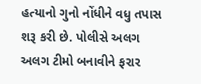હત્યાનો ગુનો નોંધીને વધુ તપાસ શરૂ કરી છે. પોલીસે અલગ અલગ ટીમો બનાવીને ફરાર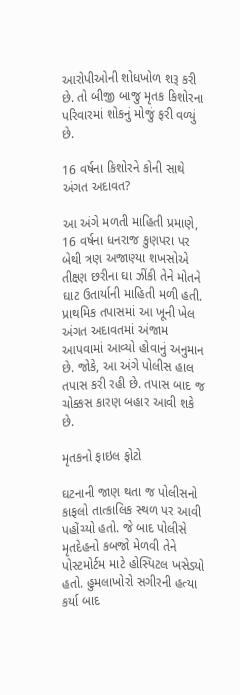આરોપીઓની શોધખોળ શરૂ કરી છે. તો બીજી બાજુ મૃતક કિશોરના પરિવારમાં શોકનું મોજું ફરી વળ્યું છે.

16 વર્ષના કિશોરને કોની સાથે અંગત અદાવત?

આ અંગે મળતી માહિતી પ્રમાણે, 16 વર્ષના ધનરાજ કુણપરા પર બેથી ત્રણ અજાણ્યા શખસોએ તીક્ષ્ણ છરીના ઘા ઝીંકી તેને મોતને ઘાટ ઉતાર્યાની માહિતી મળી હતી. પ્રાથમિક તપાસમાં આ ખૂની ખેલ અંગત અદાવતમાં અંજામ આપવામાં આવ્યો હોવાનું અનુમાન છે. જોકે, આ અંગે પોલીસ હાલ તપાસ કરી રહી છે. તપાસ બાદ જ ચોક્કસ કારણ બહાર આવી શકે છે.

મૃતકનો ફાઇલ ફોટો

ઘટનાની જાણ થતા જ પોલીસનો કાફલો તાત્કાલિક સ્થળ પર આવી પહોંચ્યો હતો. જે બાદ પોલીસે મૃતદેહનો કબજો મેળવી તેને પોસ્ટમોર્ટમ માટે હોસ્પિટલ ખસેડ્યો હતો. હુમલાખોરો સગીરની હત્યા કર્યા બાદ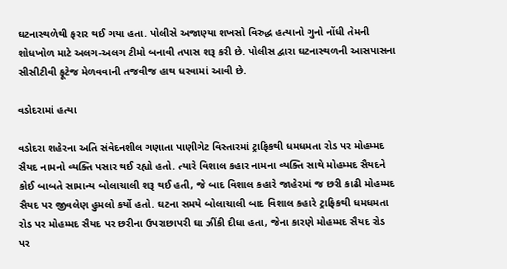ઘટનાસ્થળેથી ફરાર થઈ ગયા હતા. પોલીસે અજાણ્યા શખસો વિરુદ્ધ હત્યાનો ગુનો નોંધી તેમની શોધખોળ માટે અલગ-અલગ ટીમો બનાવી તપાસ શરૂ કરી છે. પોલીસ દ્વારા ઘટનાસ્થળની આસપાસના સીસીટીવી ફૂટેજ મેળવવાની તજવીજ હાથ ધરવામાં આવી છે.

વડોદરામાં હત્યા

વડોદરા શહેરના અતિ સંવેદનશીલ ગણાતા પાણીગેટ વિસ્તારમાં ટ્રાફિકથી ધમધમતા રોડ પર મોહમ્મદ સૈયદ નામનો વ્યક્તિ પસાર થઈ રહ્યો હતો. ત્યારે વિશાલ કહાર નામના વ્યક્તિ સાથે મોહમ્મદ સૈયદને કોઈ બાબતે સામાન્ય બોલાચાલી શરૂ થઈ હતી, જે બાદ વિશાલ કહારે જાહેરમાં જ છરી કાઢી મોહમ્મદ સૈયદ પર જીવલેણ હુમલો કર્યો હતો. ઘટના સમયે બોલાચાલી બાદ વિશાલ કહારે ટ્રાફિકથી ધમધમતા રોડ પર મોહમ્મદ સૈયદ પર છરીના ઉપરાછાપરી ઘા ઝીંકી દીધા હતા, જેના કારણે મોહમ્મદ સૈયદ રોડ પર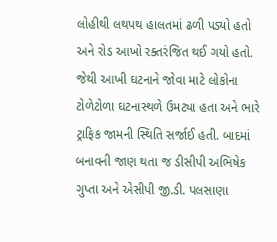લોહીથી લથપથ હાલતમાં ઢળી પડ્યો હતો અને રોડ આખો રક્તરંજિત થઈ ગયો હતો. જેથી આખી ઘટનાને જોવા માટે લોકોના ટોળેટોળા ઘટનાસ્થળે ઉમટ્યા હતા અને ભારે ટ્રાફિક જામની સ્થિતિ સર્જાઈ હતી. બાદમાં બનાવની જાણ થતા જ ડીસીપી અભિષેક ગુપ્તા અને એસીપી જી.ડી. પલસાણા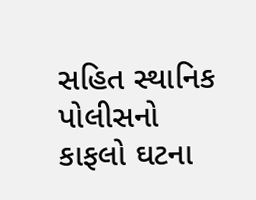સહિત સ્થાનિક પોલીસનો કાફલો ઘટના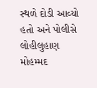સ્થળે દોડી આવ્યો હતો અને પોલીસે લોહીલુહાણ મોહમ્મદ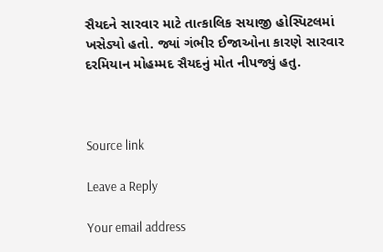સૈયદને સારવાર માટે તાત્કાલિક સયાજી હોસ્પિટલમાં ખસેડ્યો હતો. જ્યાં ગંભીર ઈજાઓના કારણે સારવાર દરમિયાન મોહમ્મદ સૈયદનું મોત નીપજ્યું હતુ.



Source link

Leave a Reply

Your email address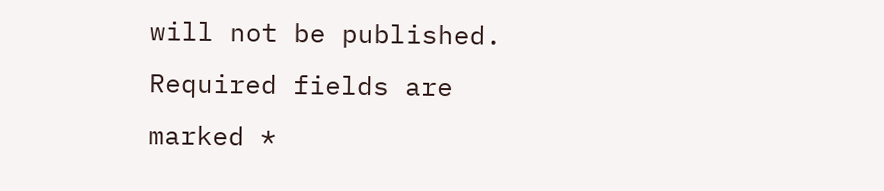will not be published. Required fields are marked *